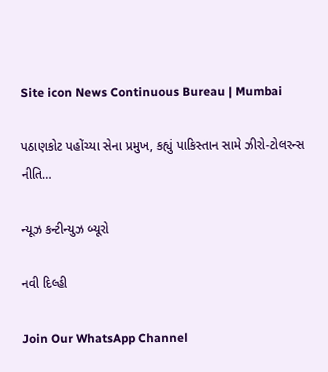Site icon News Continuous Bureau | Mumbai

પઠાણકોટ પહોંચ્યા સેના પ્રમુખ, કહ્યું પાકિસ્તાન સામે ઝીરો-ટોલરન્સ નીતિ…

ન્યૂઝ કન્ટીન્યુઝ બ્યૂરો

નવી દિલ્હી

Join Our WhatsApp Channel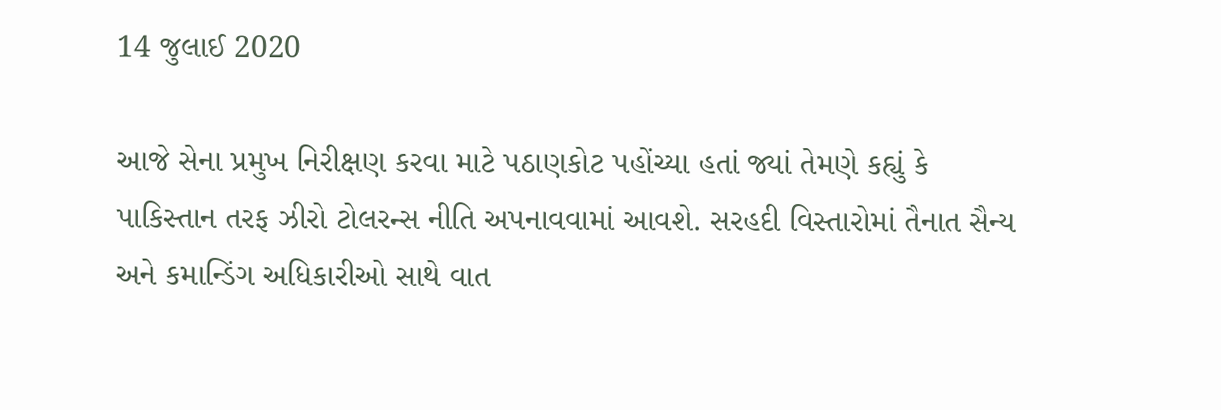14 જુલાઈ 2020

આજે સેના પ્રમુખ નિરીક્ષણ કરવા માટે પઠાણકોટ પહોંચ્યા હતાં જ્યાં તેમણે કહ્યું કે પાકિસ્તાન તરફ ઝીરો ટોલરન્સ નીતિ અપનાવવામાં આવશે. સરહદી વિસ્તારોમાં તૈનાત સૈન્ય અને કમાન્ડિંગ અધિકારીઓ સાથે વાત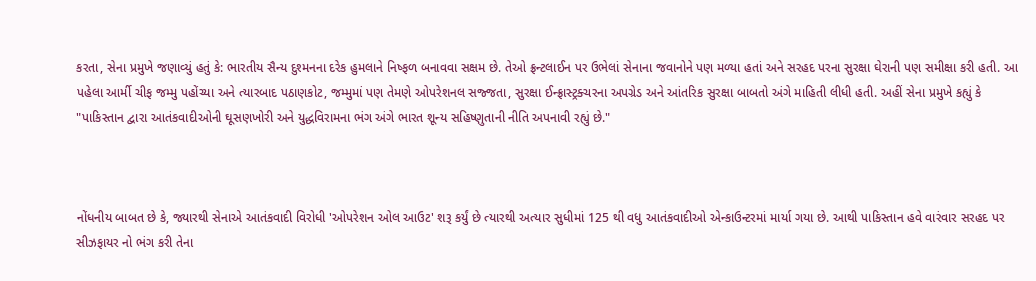કરતા, સેના પ્રમુખે જણાવ્યું હતું કે: ભારતીય સૈન્ય દુશ્મનના દરેક હુમલાને નિષ્ફળ બનાવવા સક્ષમ છે. તેઓ ફ્રન્ટલાઈન પર ઉભેલાં સેનાના જવાનોને પણ મળ્યા હતાં અને સરહદ પરના સુરક્ષા ઘેરાની પણ સમીક્ષા કરી હતી. આ પહેલા આર્મી ચીફ જમ્મુ પહોંચ્યા અને ત્યારબાદ પઠાણકોટ, જમ્મુમાં પણ તેમણે ઓપરેશનલ સજ્જતા, સુરક્ષા ઈન્ફ્રાસ્ટ્રક્ચરના અપગ્રેડ અને આંતરિક સુરક્ષા બાબતો અંગે માહિતી લીધી હતી. અહીં સેના પ્રમુખે કહ્યું કે "પાકિસ્તાન દ્વારા આતંકવાદીઓની ઘૂસણખોરી અને યુદ્ધવિરામના ભંગ અંગે ભારત શૂન્ય સહિષ્ણુતાની નીતિ અપનાવી રહ્યું છે."



નોંધનીય બાબત છે કે, જ્યારથી સેનાએ આતંકવાદી વિરોધી 'ઓપરેશન ઓલ આઉટ' શરૂ કર્યું છે ત્યારથી અત્યાર સુધીમાં 125 થી વધુ આતંકવાદીઓ એન્કાઉન્ટરમાં માર્યા ગયા છે. આથી પાકિસ્તાન હવે વારંવાર સરહદ પર સીઝફાયર નો ભંગ કરી તેના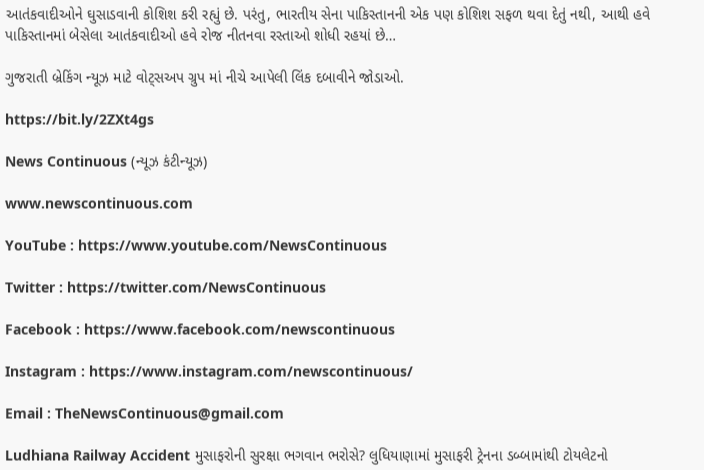આતંકવાદીઓને ઘુસાડવાની કોશિશ કરી રહ્યું છે. પરંતુ, ભારતીય સેના પાકિસ્તાનની એક પણ કોશિશ સફળ થવા દેતું નથી, આથી હવે પાકિસ્તાનમાં બેસેલા આતંકવાદીઓ હવે રોજ નીતનવા રસ્તાઓ શોધી રહયાં છે…

ગુજરાતી બ્રેકિંગ ન્યૂઝ માટે વોટ્સઅપ ગ્રુપ માં નીચે આપેલી લિંક દબાવીને જોડાઓ.

https://bit.ly/2ZXt4gs

News Continuous (ન્યૂઝ કંટીન્યૂઝ)

www.newscontinuous.com

YouTube : https://www.youtube.com/NewsContinuous

Twitter : https://twitter.com/NewsContinuous

Facebook : https://www.facebook.com/newscontinuous

Instagram : https://www.instagram.com/newscontinuous/

Email : TheNewsContinuous@gmail.com

Ludhiana Railway Accident મુસાફરોની સુરક્ષા ભગવાન ભરોસે? લુધિયાણામાં મુસાફરી ટ્રેનના ડબ્બામાંથી ટોયલેટનો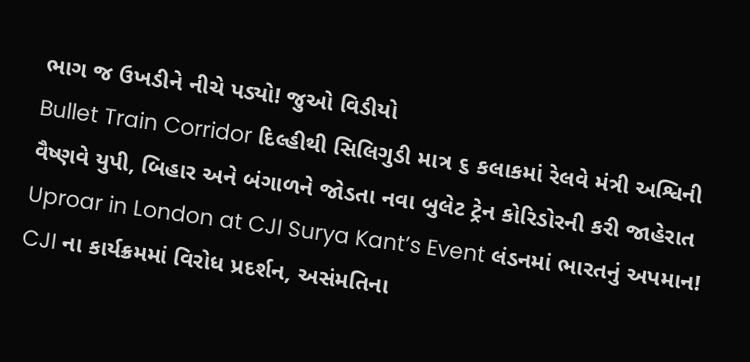ભાગ જ ઉખડીને નીચે પડ્યો! જુઓ વિડીયો
Bullet Train Corridor દિલ્હીથી સિલિગુડી માત્ર ૬ કલાકમાં રેલવે મંત્રી અશ્વિની વૈષ્ણવે યુપી, બિહાર અને બંગાળને જોડતા નવા બુલેટ ટ્રેન કોરિડોરની કરી જાહેરાત
Uproar in London at CJI Surya Kant’s Event લંડનમાં ભારતનું અપમાન! CJI ના કાર્યક્રમમાં વિરોધ પ્રદર્શન, અસંમતિના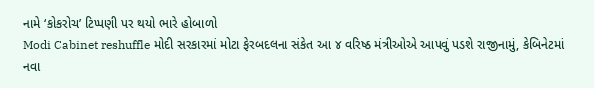નામે ‘કોકરોચ’ ટિપ્પણી પર થયો ભારે હોબાળો
Modi Cabinet reshuffle મોદી સરકારમાં મોટા ફેરબદલના સંકેત આ ૪ વરિષ્ઠ મંત્રીઓએ આપવું પડશે રાજીનામું, કેબિનેટમાં નવા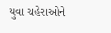યુવા ચહેરાઓને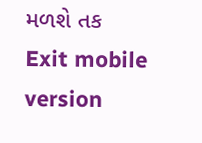મળશે તક
Exit mobile version